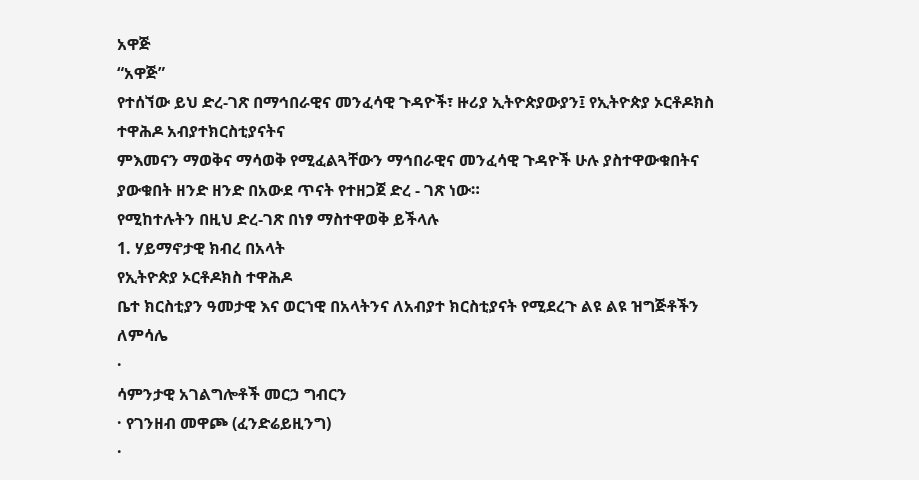አዋጅ
“አዋጅ”
የተሰኘው ይህ ድረ-ገጽ በማኅበራዊና መንፈሳዊ ጉዳዮች፣ ዙሪያ ኢትዮጵያውያን፤ የኢትዮጵያ ኦርቶዶክስ ተዋሕዶ አብያተክርስቲያናትና
ምእመናን ማወቅና ማሳወቅ የሚፈልጓቸውን ማኅበራዊና መንፈሳዊ ጉዳዮች ሁሉ ያስተዋውቁበትና ያውቁበት ዘንድ ዘንድ በአውደ ጥናት የተዘጋጀ ድረ - ገጽ ነው።
የሚከተሉትን በዚህ ድረ-ገጽ በነፃ ማስተዋወቅ ይችላሉ
1. ሃይማኖታዊ ክብረ በአላት
የኢትዮጵያ ኦርቶዶክስ ተዋሕዶ
ቤተ ክርስቲያን ዓመታዊ እና ወርኀዊ በአላትንና ለአብያተ ክርስቲያናት የሚደረጉ ልዩ ልዩ ዝግጅቶችን ለምሳሌ
·
ሳምንታዊ አገልግሎቶች መርኃ ግብርን
· የገንዘብ መዋጮ (ፈንድሬይዚንግ)
·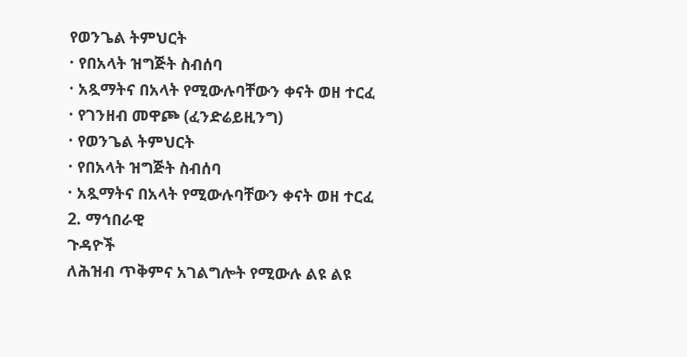የወንጌል ትምህርት
· የበአላት ዝግጅት ስብሰባ
· አጿማትና በአላት የሚውሉባቸውን ቀናት ወዘ ተርፈ
· የገንዘብ መዋጮ (ፈንድሬይዚንግ)
· የወንጌል ትምህርት
· የበአላት ዝግጅት ስብሰባ
· አጿማትና በአላት የሚውሉባቸውን ቀናት ወዘ ተርፈ
2. ማኅበራዊ
ጉዳዮች
ለሕዝብ ጥቅምና አገልግሎት የሚውሉ ልዩ ልዩ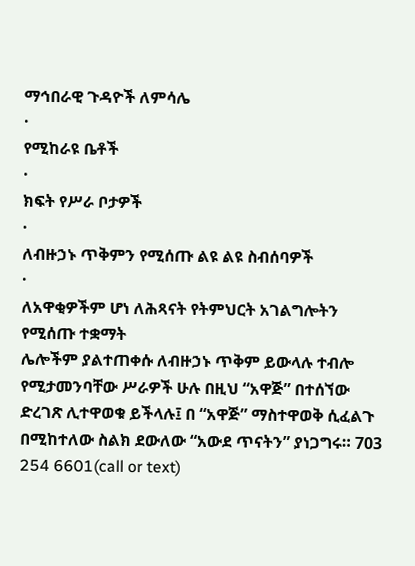ማኅበራዊ ጉዳዮች ለምሳሌ
·
የሚከራዩ ቤቶች
·
ክፍት የሥራ ቦታዎች
·
ለብዙኃኑ ጥቅምን የሚሰጡ ልዩ ልዩ ስብሰባዎች
·
ለአዋቂዎችም ሆነ ለሕጻናት የትምህርት አገልግሎትን የሚሰጡ ተቋማት
ሌሎችም ያልተጠቀሱ ለብዙኃኑ ጥቅም ይውላሉ ተብሎ የሚታመንባቸው ሥራዎች ሁሉ በዚህ “አዋጅ” በተሰኘው
ድረገጽ ሊተዋወቁ ይችላሉ፤ በ “አዋጅ” ማስተዋወቅ ሲፈልጉ በሚከተለው ስልክ ደውለው “አውደ ጥናትን” ያነጋግሩ። 703 254 6601(call or text)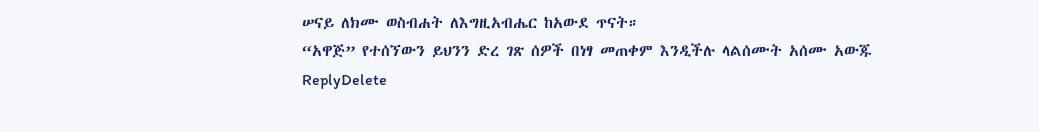ሠናይ ለክሙ ወስብሐት ለእግዚአብሔር ከአውደ ጥናት።
“አዋጅ” የተሰኘውን ይህንን ድረ ገጽ ሰዎች በነፃ መጠቀም እንዲችሉ ላልሰሙት አሰሙ አውጁ
ReplyDelete